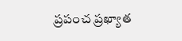ప్రపంచ ప్రఖ్యాత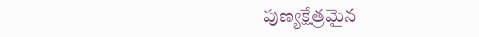పుణ్యక్షేత్రమైన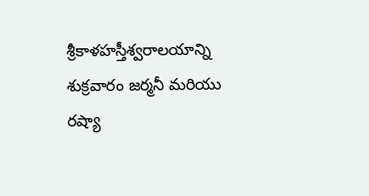శ్రీకాళహస్తీశ్వరాలయాన్ని శుక్రవారం జర్మనీ మరియు రష్యా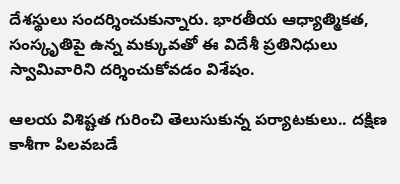దేశస్థులు సందర్శించుకున్నారు. భారతీయ ఆధ్యాత్మికత, సంస్కృతిపై ఉన్న మక్కువతో ఈ విదేశీ ప్రతినిధులు స్వామివారిని దర్శించుకోవడం విశేషం.

ఆలయ విశిష్టత గురించి తెలుసుకున్న పర్యాటకులు.. దక్షిణ కాశీగా పిలవబడే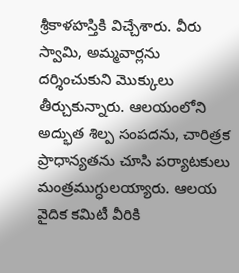శ్రీకాళహస్తికి విచ్చేశారు. వీరు స్వామి, అమ్మవార్లను దర్శించుకుని మొక్కులు తీర్చుకున్నారు. ఆలయంలోని అద్భుత శిల్ప సంపదను, చారిత్రక ప్రాధాన్యతను చూసి పర్యాటకులు మంత్రముగ్ధులయ్యారు. ఆలయ వైదిక కమిటీ వీరికి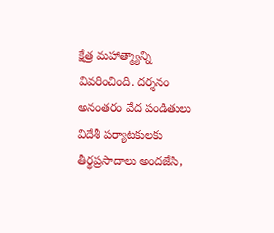క్షేత్ర మహాత్మ్యాన్ని వివరించింది. దర్శనం అనంతరం వేద పండితులు విదేశీ పర్యాటకులకు తీర్థప్రసాదాలు అందజేసి,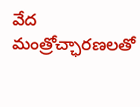వేద మంత్రోచ్ఛారణలతో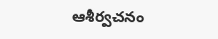ఆశీర్వచనం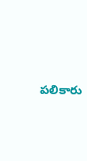పలికారు